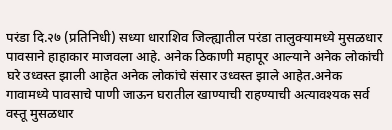परंडा दि.२७ (प्रतिनिधी) सध्या धाराशिव जिल्ह्यातील परंडा तालुक्यामध्ये मुसळधार पावसाने हाहाकार माजवला आहे. अनेक ठिकाणी महापूर आल्याने अनेक लोकांची घरे उध्वस्त झाली आहेत अनेक लोकांचे संसार उध्वस्त झाले आहेत.अनेक गावामध्ये पावसाचे पाणी जाऊन घरातील खाण्याची राहण्याची अत्यावश्यक सर्व वस्तू मुसळधार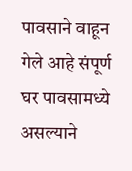पावसाने वाहून गेले आहे संपूर्ण घर पावसामध्ये असल्याने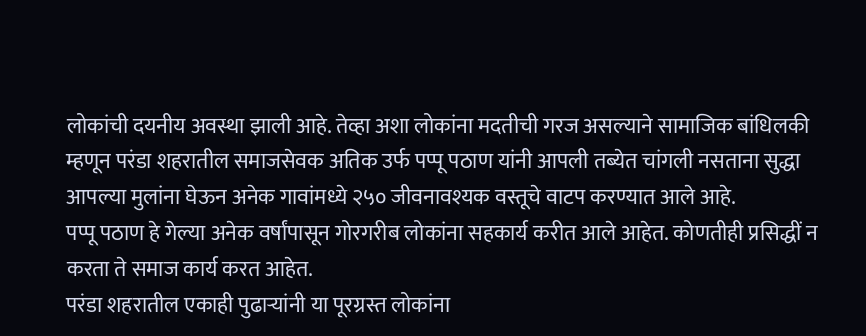लोकांची दयनीय अवस्था झाली आहे. तेव्हा अशा लोकांना मदतीची गरज असल्याने सामाजिक बांधिलकी म्हणून परंडा शहरातील समाजसेवक अतिक उर्फ पप्पू पठाण यांनी आपली तब्येत चांगली नसताना सुद्धा आपल्या मुलांना घेऊन अनेक गावांमध्ये २५० जीवनावश्यक वस्तूचे वाटप करण्यात आले आहे.
पप्पू पठाण हे गेल्या अनेक वर्षांपासून गोरगरीब लोकांना सहकार्य करीत आले आहेत. कोणतीही प्रसिद्धीं न करता ते समाज कार्य करत आहेत.
परंडा शहरातील एकाही पुढाऱ्यांनी या पूरग्रस्त लोकांना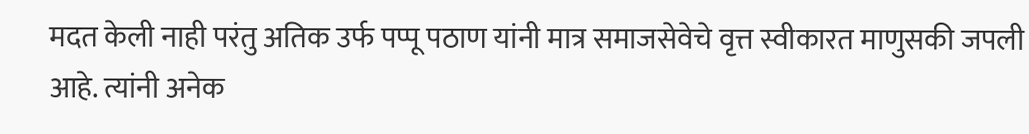मदत केली नाही परंतु अतिक उर्फ पप्पू पठाण यांनी मात्र समाजसेवेचे वृत्त स्वीकारत माणुसकी जपली आहे. त्यांनी अनेक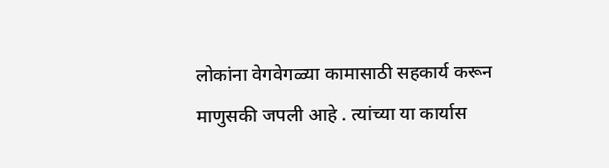लोकांना वेगवेगळ्या कामासाठी सहकार्य करून माणुसकी जपली आहे . त्यांच्या या कार्यास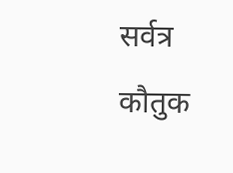सर्वत्र कौतुक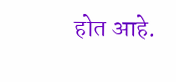होत आहे.